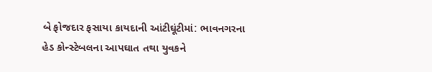બે ફોજદાર ફસાયા કાયદાની આંટીઘૂંટીમાં: ભાવનગરના હેડ કોન્સ્ટેબલના આપઘાત તથા યુવકને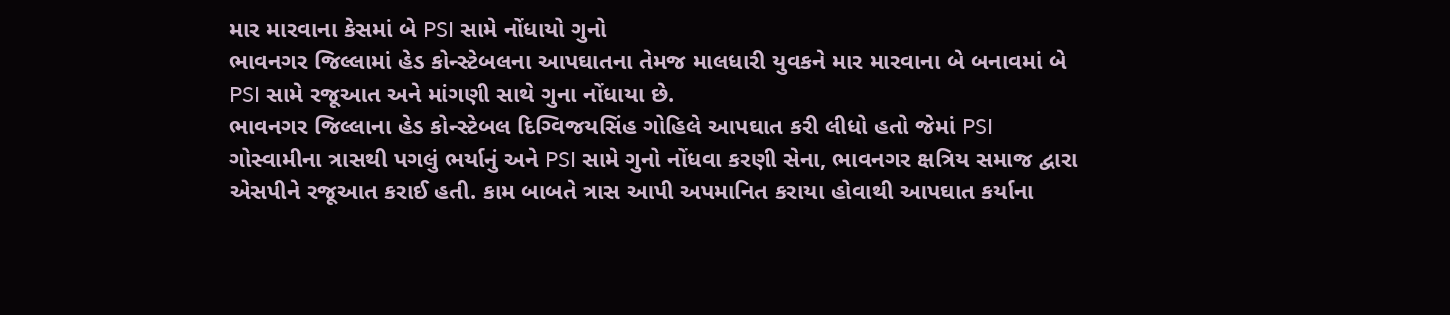માર મારવાના કેસમાં બે PSI સામે નોંધાયો ગુનો
ભાવનગર જિલ્લામાં હેડ કોન્સ્ટેબલના આપઘાતના તેમજ માલધારી યુવકને માર મારવાના બે બનાવમાં બે PSI સામે રજૂઆત અને માંગણી સાથે ગુના નોંધાયા છે.
ભાવનગર જિલ્લાના હેડ કોન્સ્ટેબલ દિગ્વિજયસિંહ ગોહિલે આપઘાત કરી લીધો હતો જેમાં PSI ગોસ્વામીના ત્રાસથી પગલું ભર્યાનું અને PSI સામે ગુનો નોંધવા કરણી સેના, ભાવનગર ક્ષત્રિય સમાજ દ્વારા એસપીને રજૂઆત કરાઈ હતી. કામ બાબતે ત્રાસ આપી અપમાનિત કરાયા હોવાથી આપઘાત કર્યાના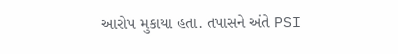આરોપ મુકાયા હતા. તપાસને અંતે PSI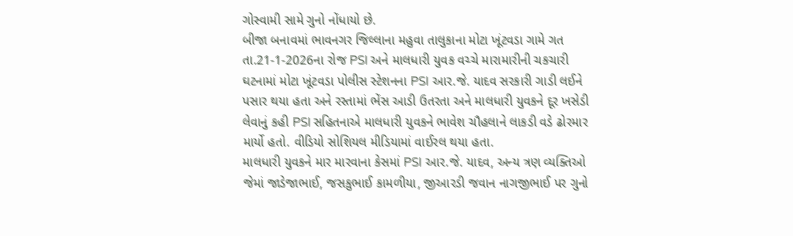ગોસ્વામી સામે ગુનો નોંધાયો છે.
બીજા બનાવમાં ભાવનગર જિલ્લાના મહુવા તાલુકાના મોટા ખૂંટવડા ગામે ગત તા.21-1-2026ના રોજ PSI અને માલધારી યુવક વચ્ચે મારામારીની ચકચારી ઘટનામાં મોટા ખૂંટવડા પોલીસ સ્ટેશનના PSI આર.જે. યાદવ સરકારી ગાડી લઈને પસાર થયા હતા અને રસ્તામાં ભેંસ આડી ઉતરતા અને માલધારી યુવકને દૂર ખસેડી લેવાનું કહી PSI સહિતનાએ માલધારી યુવકને ભાવેશ ચૌહલાને લાકડી વડે ઢોરમાર માર્યો હતો. વીડિયો સોશિયલ મીડિયામાં વાઈરલ થયા હતા.
માલધારી યુવકને માર મારવાના કેસમાં PSI આર.જે. યાદવ, અન્ય ત્રણ વ્યક્તિઓ જેમાં જાડેજાભાઈ, જસકુભાઈ કામળીયા, જીઆરડી જવાન નાગજીભાઈ પર ગુનો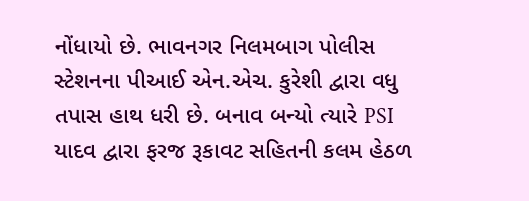નોંધાયો છે. ભાવનગર નિલમબાગ પોલીસ સ્ટેશનના પીઆઈ એન.એચ. કુરેશી દ્વારા વધુ તપાસ હાથ ધરી છે. બનાવ બન્યો ત્યારે PSI યાદવ દ્વારા ફરજ રૂકાવટ સહિતની કલમ હેઠળ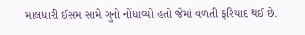માલધારી ઈસમ સામે ગુનો નોંધાવ્યો હતો જેમાં વળતી ફરિયાદ થઈ છે.